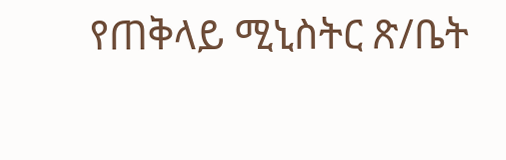የጠቅላይ ሚኒስትር ጽ/ቤት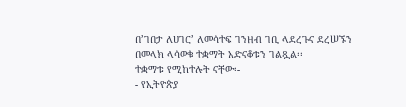በ’ገበታ ለሀገር’ ለመሳተፍ ገንዘብ ገቢ ላደረጉና ደረሠኙን በመላክ ላሳወቁ ተቋማት አድናቆቱን ገልጿል፡፡
ተቋማቱ የሚከተሉት ናቸው፡-
- የኢትዮጵያ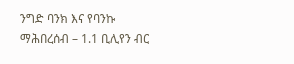ንግድ ባንክ እና የባንኩ ማሕበረሰብ – 1.1 ቢሊየን ብር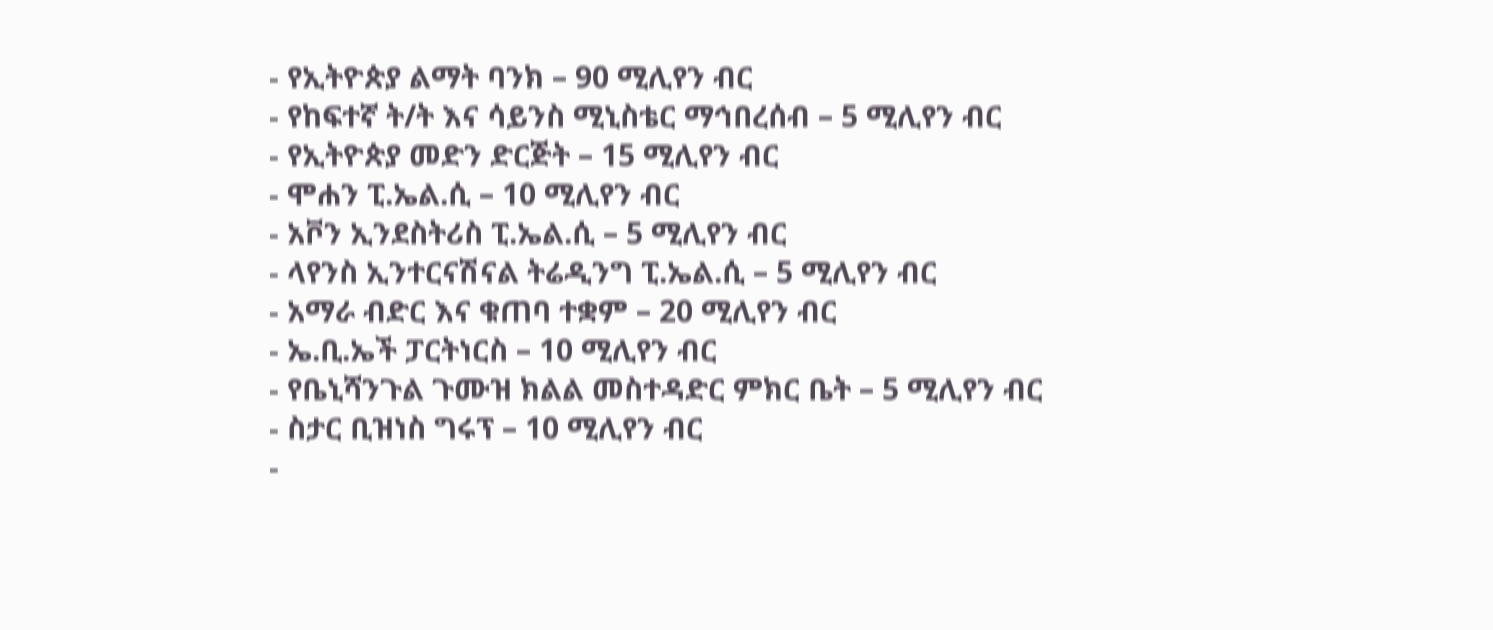- የኢትዮጵያ ልማት ባንክ – 90 ሚሊየን ብር
- የከፍተኛ ት/ት እና ሳይንስ ሚኒስቴር ማኅበረሰብ – 5 ሚሊየን ብር
- የኢትዮጵያ መድን ድርጅት – 15 ሚሊየን ብር
- ሞሐን ፒ.ኤል.ሲ – 10 ሚሊየን ብር
- አቮን ኢንደስትሪስ ፒ.ኤል.ሲ – 5 ሚሊየን ብር
- ላየንስ ኢንተርናሽናል ትሬዲንግ ፒ.ኤል.ሲ – 5 ሚሊየን ብር
- አማራ ብድር እና ቁጠባ ተቋም – 20 ሚሊየን ብር
- ኤ.ቢ.ኤች ፓርትነርስ – 10 ሚሊየን ብር
- የቤኒሻንጉል ጉሙዝ ክልል መስተዳድር ምክር ቤት – 5 ሚሊየን ብር
- ስታር ቢዝነስ ግሩፕ – 10 ሚሊየን ብር
-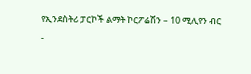የኢንደስትሪ ፓርኮች ልማት ኮርፖሬሽን – 10 ሚሊየን ብር
-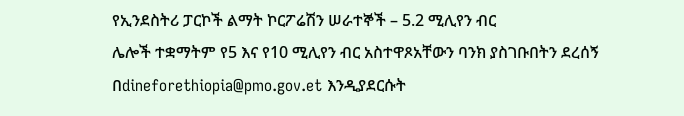የኢንደስትሪ ፓርኮች ልማት ኮርፖሬሽን ሠራተኞች – 5.2 ሚሊየን ብር
ሌሎች ተቋማትም የ5 እና የ10 ሚሊየን ብር አስተዋጾአቸውን ባንክ ያስገቡበትን ደረሰኝ በdineforethiopia@pmo.gov.et እንዲያደርሱት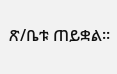ጽ/ቤቱ ጠይቋል።